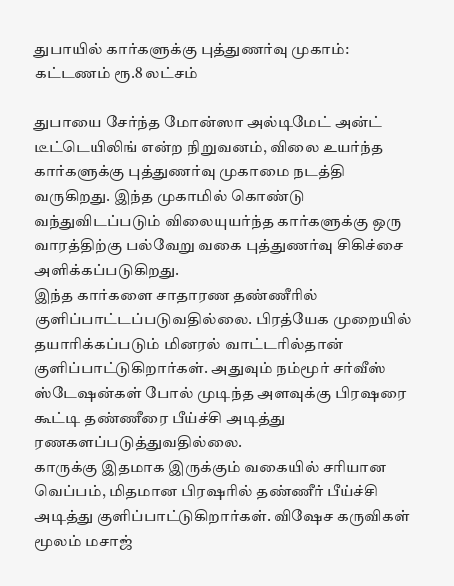துபாயில் கார்களுக்கு புத்துணர்வு முகாம்: கட்டணம் ரூ.8 லட்சம்

துபாயை சேர்ந்த மோன்ஸா அல்டிமேட் அன்ட் டீட்டெயிலிங் என்ற நிறுவனம், விலை உயர்ந்த கார்களுக்கு புத்துணர்வு முகாமை நடத்தி வருகிறது. இந்த முகாமில் கொண்டு வந்துவிடப்படும் விலையுயர்ந்த கார்களுக்கு ஒரு வாரத்திற்கு பல்வேறு வகை புத்துணர்வு சிகிச்சை அளிக்கப்படுகிறது.
இந்த கார்களை சாதாரண தண்ணீரில் குளிப்பாட்டப்படுவதில்லை. பிரத்யேக முறையில் தயாரிக்கப்படும் மினரல் வாட்டரில்தான் குளிப்பாட்டுகிறார்கள். அதுவும் நம்மூர் சர்வீஸ் ஸ்டேஷன்கள் போல் முடிந்த அளவுக்கு பிரஷரை கூட்டி தண்ணீரை பீய்ச்சி அடித்து ரணகளப்படுத்துவதில்லை.
காருக்கு இதமாக இருக்கும் வகையில் சரியான வெப்பம், மிதமான பிரஷரில் தண்ணீர் பீய்ச்சி அடித்து குளிப்பாட்டுகிறார்கள். விஷேச கருவிகள் மூலம் மசாஜ்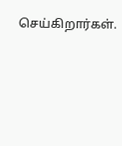செய்கிறார்கள்.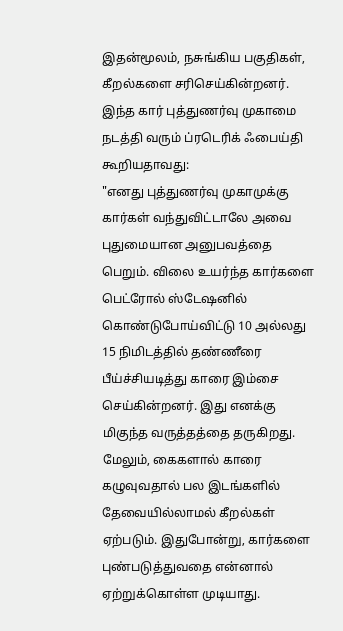இதன்மூலம், நசுங்கிய பகுதிகள், கீறல்களை சரிசெய்கின்றனர்.
இந்த கார் புத்துணர்வு முகாமை நடத்தி வரும் ப்ரடெரிக் ஃபைய்தி கூறியதாவது:
"எனது புத்துணர்வு முகாமுக்கு கார்கள் வந்துவிட்டாலே அவை புதுமையான அனுபவத்தை பெறும். விலை உயர்ந்த கார்களை பெட்ரோல் ஸ்டேஷனில் கொண்டுபோய்விட்டு 10 அல்லது 15 நிமிடத்தில் தண்ணீரை பீய்ச்சியடித்து காரை இம்சை செய்கின்றனர். இது எனக்கு மிகுந்த வருத்தத்தை தருகிறது.
மேலும், கைகளால் காரை கழுவுவதால் பல இடங்களில் தேவையில்லாமல் கீறல்கள் ஏற்படும். இதுபோன்று, கார்களை புண்படுத்துவதை என்னால் ஏற்றுக்கொள்ள முடியாது.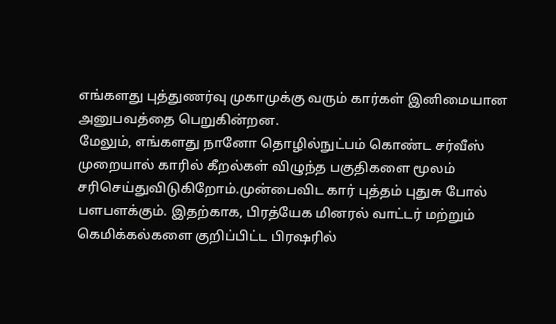எங்களது புத்துணர்வு முகாமுக்கு வரும் கார்கள் இனிமையான அனுபவத்தை பெறுகின்றன.
மேலும், எங்களது நானோ தொழில்நுட்பம் கொண்ட சர்வீஸ் முறையால் காரில் கீறல்கள் விழுந்த பகுதிகளை மூலம் சரிசெய்துவிடுகிறோம்.முன்பைவிட கார் புத்தம் புதுசு போல் பளபளக்கும். இதற்காக, பிரத்யேக மினரல் வாட்டர் மற்றும் கெமிக்கல்களை குறிப்பிட்ட பிரஷரில்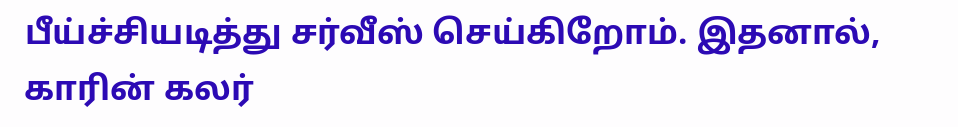பீய்ச்சியடித்து சர்வீஸ் செய்கிறோம். இதனால், காரின் கலர்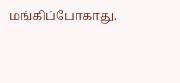மங்கிப்போகாது.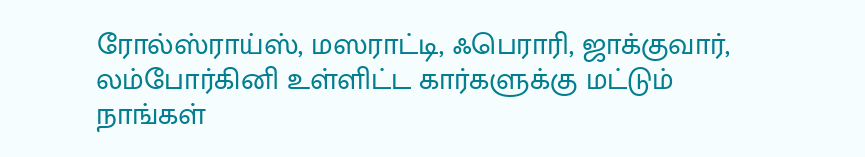ரோல்ஸ்ராய்ஸ், மஸராட்டி, ஃபெராரி, ஜாக்குவார், லம்போர்கினி உள்ளிட்ட கார்களுக்கு மட்டும் நாங்கள்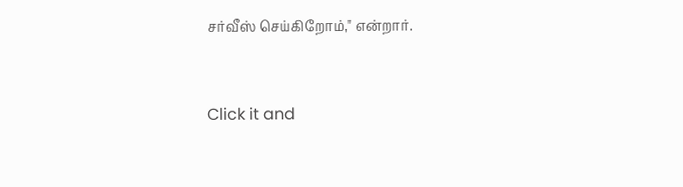சர்வீஸ் செய்கிறோம்," என்றார்.


Click it and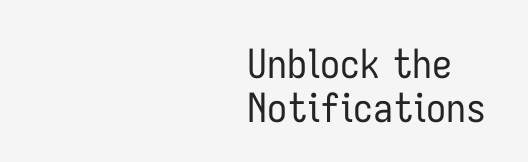Unblock the Notifications